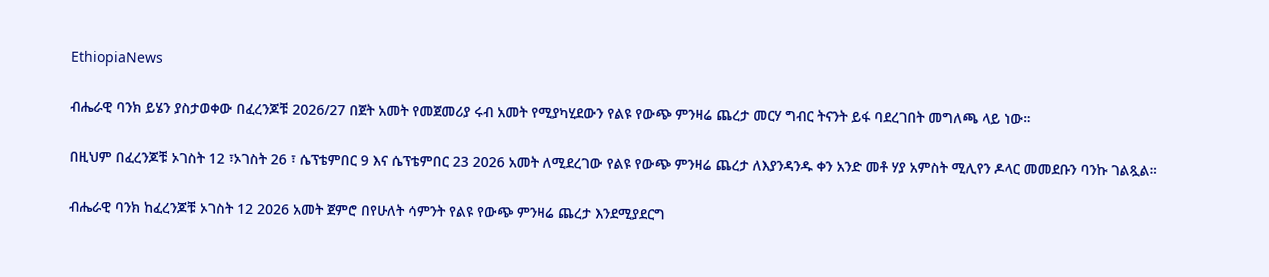EthiopiaNews

ብሔራዊ ባንክ ይሄን ያስታወቀው በፈረንጆቹ 2026/27 በጀት አመት የመጀመሪያ ሩብ አመት የሚያካሂደውን የልዩ የውጭ ምንዛሬ ጨረታ መርሃ ግብር ትናንት ይፋ ባደረገበት መግለጫ ላይ ነው።

በዚህም በፈረንጆቹ ኦገስት 12 ፣ኦገስት 26 ፣ ሴፕቴምበር 9 እና ሴፕቴምበር 23 2026 አመት ለሚደረገው የልዩ የውጭ ምንዛሬ ጨረታ ለእያንዳንዱ ቀን አንድ መቶ ሃያ አምስት ሚሊየን ዶላር መመደቡን ባንኩ ገልጿል።

ብሔራዊ ባንክ ከፈረንጆቹ ኦገስት 12 2026 አመት ጀምሮ በየሁለት ሳምንት የልዩ የውጭ ምንዛሬ ጨረታ እንደሚያደርግ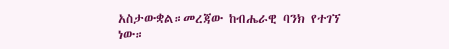አስታውቋል።መረጃው ከብሔራዊ ባንክ የተገኘ ነው።